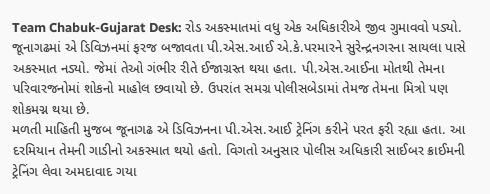Team Chabuk-Gujarat Desk: રોડ અકસ્માતમાં વધુ એક અધિકારીએ જીવ ગુમાવવો પડ્યો. જૂનાગઢમાં એ ડિવિઝનમાં ફરજ બજાવતા પી.એસ.આઈ એ.કે.પરમારને સુરેન્દ્રનગરના સાયલા પાસે અકસ્માત નડ્યો. જેમાં તેઓ ગંભીર રીતે ઈજાગ્રસ્ત થયા હતા. પી.એસ.આઈના મોતથી તેમના પરિવારજનોમાં શોકનો માહોલ છવાયો છે. ઉપરાંત સમગ્ર પોલીસબેડામાં તેમજ તેમના મિત્રો પણ શોકમગ્ન થયા છે.
મળતી માહિતી મુજબ જૂનાગઢ એ ડિવિઝનના પી.એસ.આઈ ટ્રેનિંગ કરીને પરત ફરી રહ્યા હતા. આ દરમિયાન તેમની ગાડીનો અકસ્માત થયો હતો. વિગતો અનુસાર પોલીસ અધિકારી સાઈબર ક્રાઈમની ટ્રેનિંગ લેવા અમદાવાદ ગયા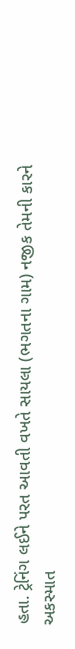હતા. ટ્રેનિંગ લઈને પરત આવતી વખતે સાયલા (ભગતના ગામ) નજીક તેમની કારને અકસ્માત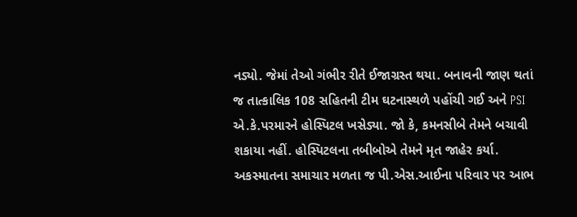નડ્યો. જેમાં તેઓ ગંભીર રીતે ઈજાગ્રસ્ત થયા. બનાવની જાણ થતાં જ તાત્કાલિક 108 સહિતની ટીમ ઘટનાસ્થળે પહોંચી ગઈ અને PSI એ.કે.પરમારને હોસ્પિટલ ખસેડ્યા. જો કે, કમનસીબે તેમને બચાવી શકાયા નહીં. હોસ્પિટલના તબીબોએ તેમને મૃત જાહેર કર્યા.
અકસ્માતના સમાચાર મળતા જ પી.એસ.આઈના પરિવાર પર આભ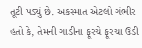તૂટી પડ્યું છે. અકસ્માત એટલો ગંભીર હતો કે, તેમની ગાડીના ફૂરચે ફૂરચા ઉડી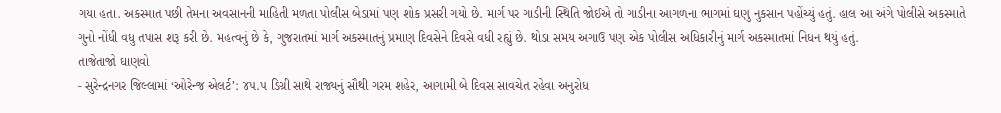ગયા હતા. અકસ્માત પછી તેમના અવસાનની માહિતી મળતા પોલીસ બેડામાં પણ શોક પ્રસરી ગયો છે. માર્ગ પર ગાડીની સ્થિતિ જોઈએ તો ગાડીના આગળના ભાગમાં ઘણુ નુકસાન પહોંચ્યું હતું. હાલ આ અંગે પોલીસે અકસ્માતે ગુનો નોંધી વધુ તપાસ શરૂ કરી છે. મહત્વનું છે કે, ગુજરાતમાં માર્ગ અકસ્માતનું પ્રમાણ દિવસેને દિવસે વધી રહ્યું છે. થોડા સમય અગાઉ પણ એક પોલીસ અધિકારીનું માર્ગ અકસ્માતમાં નિધન થયું હતું.
તાજેતાજો ઘાણવો
- સુરેન્દ્રનગર જિલ્લામાં ‘ઓરેન્જ એલર્ટ’: ૪૫.૫ ડિગ્રી સાથે રાજ્યનું સૌથી ગરમ શહેર, આગામી બે દિવસ સાવચેત રહેવા અનુરોધ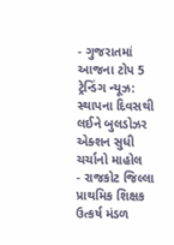- ગુજરાતમાં આજના ટોપ 5 ટ્રેન્ડિંગ ન્યૂઝ: સ્થાપના દિવસથી લઈને બુલડોઝર એક્શન સુધી ચર્ચાનો માહોલ
- રાજકોટ જિલ્લા પ્રાથમિક શિક્ષક ઉત્કર્ષ મંડળ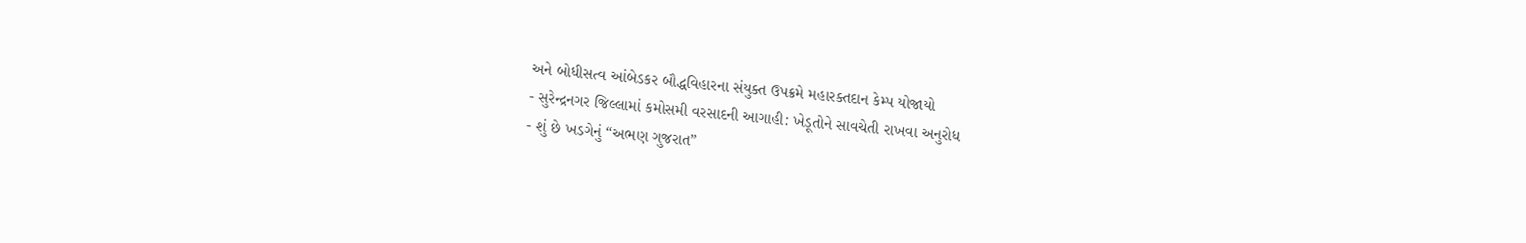અને બોધીસત્વ આંબેડકર બૌદ્ધવિહારના સંયુક્ત ઉપક્રમે મહારક્તદાન કેમ્પ યોજાયો
- સુરેન્દ્રનગર જિલ્લામાં કમોસમી વરસાદની આગાહી: ખેડૂતોને સાવચેતી રાખવા અનુરોધ
- શું છે ખડગેનું “અભણ ગુજરાત”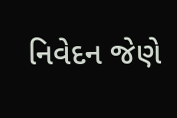નિવેદન જેણે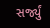સર્જ્યું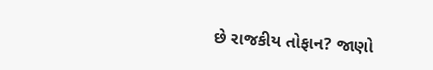છે રાજકીય તોફાન? જાણો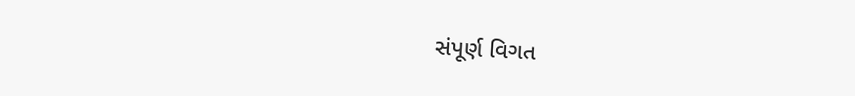સંપૂર્ણ વિગત